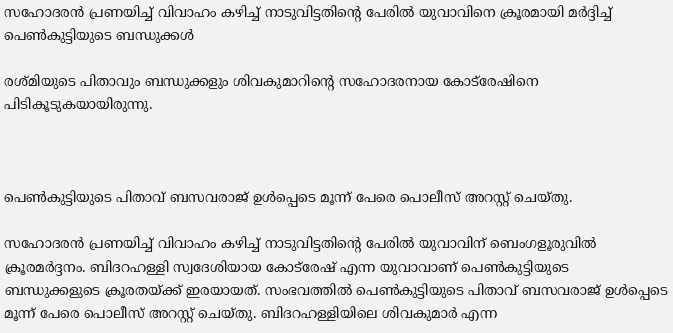സഹോദരന്‍ പ്രണയിച്ച് വിവാഹം കഴിച്ച് നാടുവിട്ടതിന്റെ പേരില്‍ യുവാവിനെ ക്രൂരമായി മര്‍ദ്ദിച്ച് പെണ്‍കുട്ടിയുടെ ബന്ധുക്കള്‍

രശ്മിയുടെ പിതാവും ബന്ധുക്കളും ശിവകുമാറിന്റെ സഹോദരനായ കോട്‌രേഷിനെ പിടികൂടുകയായിരുന്നു.



പെണ്‍കുട്ടിയുടെ പിതാവ് ബസവരാജ് ഉള്‍പ്പെടെ മൂന്ന് പേരെ പൊലീസ് അറസ്റ്റ് ചെയ്തു.

സഹോദരന്‍ പ്രണയിച്ച് വിവാഹം കഴിച്ച് നാടുവിട്ടതിന്റെ പേരില്‍ യുവാവിന് ബെംഗളൂരുവില്‍ ക്രൂരമര്‍ദ്ദനം. ബിദറഹള്ളി സ്വദേശിയായ കോട്‌രേഷ് എന്ന യുവാവാണ് പെണ്‍കുട്ടിയുടെ ബന്ധുക്കളുടെ ക്രൂരതയ്ക്ക് ഇരയായത്. സംഭവത്തില്‍ പെണ്‍കുട്ടിയുടെ പിതാവ് ബസവരാജ് ഉള്‍പ്പെടെ മൂന്ന് പേരെ പൊലീസ് അറസ്റ്റ് ചെയ്തു. ബിദറഹള്ളിയിലെ ശിവകുമാര്‍ എന്ന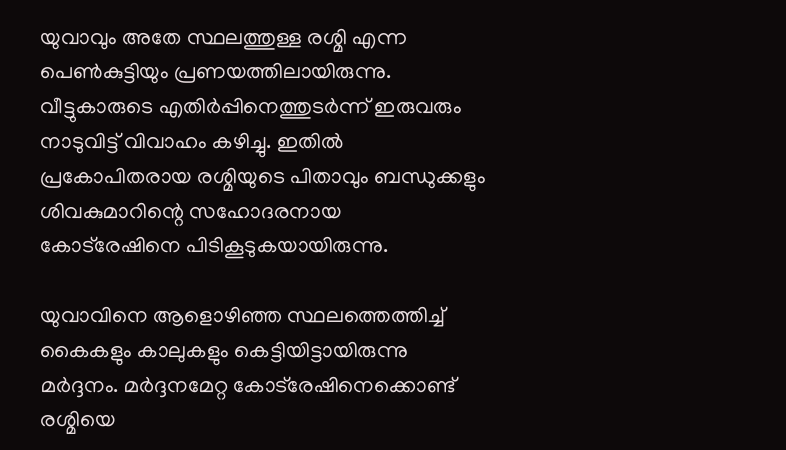യുവാവും അതേ സ്ഥലത്തുള്ള രശ്മി എന്ന പെണ്‍കുട്ടിയും പ്രണയത്തിലായിരുന്നു. വീട്ടുകാരുടെ എതിര്‍പ്പിനെത്തുടര്‍ന്ന് ഇരുവരും നാടുവിട്ട് വിവാഹം കഴിച്ചു. ഇതില്‍ പ്രകോപിതരായ രശ്മിയുടെ പിതാവും ബന്ധുക്കളും ശിവകുമാറിന്റെ സഹോദരനായ കോട്‌രേഷിനെ പിടികൂടുകയായിരുന്നു.

യുവാവിനെ ആളൊഴിഞ്ഞ സ്ഥലത്തെത്തിച്ച് കൈകളും കാലുകളും കെട്ടിയിട്ടായിരുന്നു മര്‍ദ്ദനം. മര്‍ദ്ദനമേറ്റ കോട്‌രേഷിനെക്കൊണ്ട് രശ്മിയെ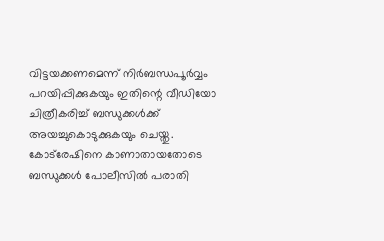വിട്ടയക്കണമെന്ന് നിര്‍ബന്ധപൂര്‍വ്വം പറയിപ്പിക്കുകയും ഇതിന്റെ വീഡിയോ ചിത്രീകരിച്ച് ബന്ധുക്കള്‍ക്ക് അയച്ചുകൊടുക്കുകയും ചെയ്തു. കോട്‌രേഷിനെ കാണാതായതോടെ ബന്ധുക്കള്‍ പോലീസില്‍ പരാതി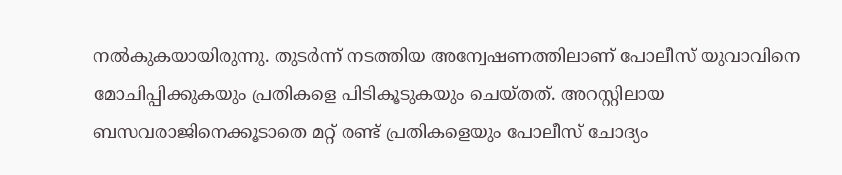നല്‍കുകയായിരുന്നു. തുടര്‍ന്ന് നടത്തിയ അന്വേഷണത്തിലാണ് പോലീസ് യുവാവിനെ മോചിപ്പിക്കുകയും പ്രതികളെ പിടികൂടുകയും ചെയ്തത്. അറസ്റ്റിലായ ബസവരാജിനെക്കൂടാതെ മറ്റ് രണ്ട് പ്രതികളെയും പോലീസ് ചോദ്യം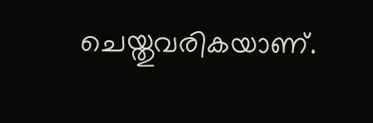ചെയ്തുവരികയാണ്.